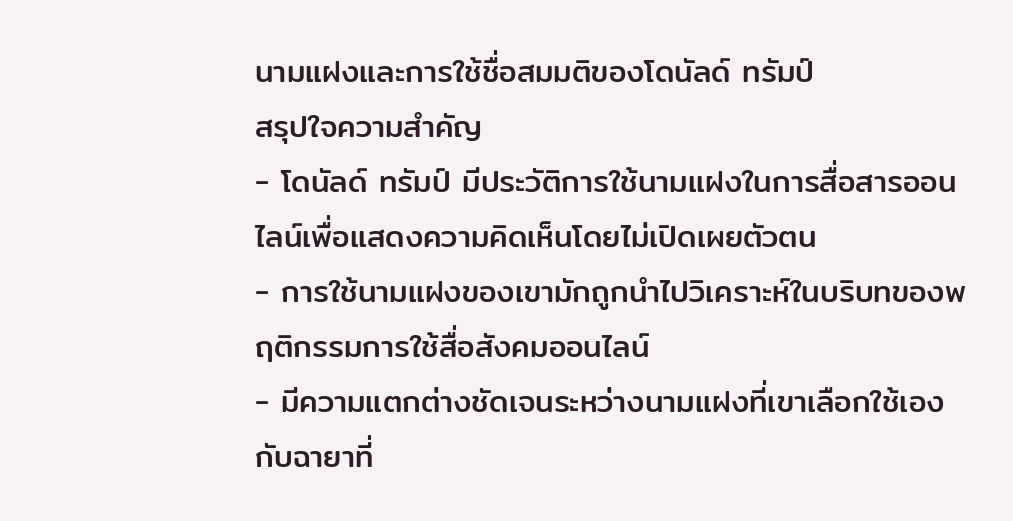นามแฝงและการใช้ชื่อสมมติของโดนัลด์ ทรัมป์
สรุปใจความสำคัญ
- โดนัลด์ ทรัมป์ มีประวัติการใช้นามแฝงในการสื่อสารออนไลน์เพื่อแสดงความคิดเห็นโดยไม่เปิดเผยตัวตน
- การใช้นามแฝงของเขามักถูกนำไปวิเคราะห์ในบริบทของพฤติกรรมการใช้สื่อสังคมออนไลน์
- มีความแตกต่างชัดเจนระหว่างนามแฝงที่เขาเลือกใช้เองกับฉายาที่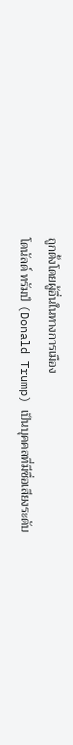ถูกตั้งโดยผู้อื่นในทางการเมือง
โดนัลด์ ทรัมป์ (Donald Trump) เป็นบุคคลที่มีชื่อเสียงระดับ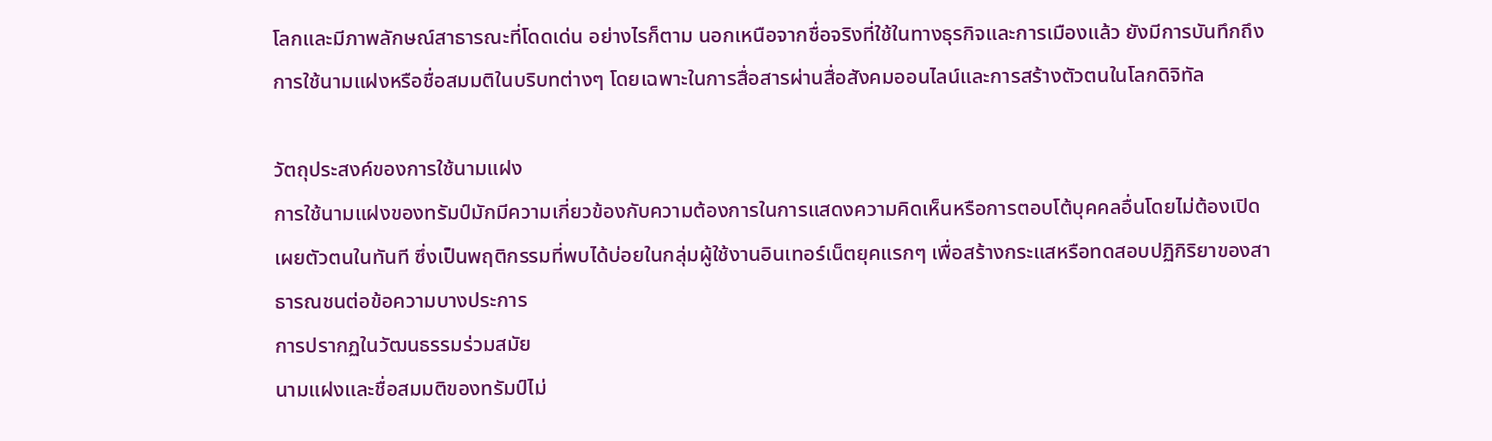โลกและมีภาพลักษณ์สาธารณะที่โดดเด่น อย่างไรก็ตาม นอกเหนือจากชื่อจริงที่ใช้ในทางธุรกิจและการเมืองแล้ว ยังมีการบันทึกถึงการใช้นามแฝงหรือชื่อสมมติในบริบทต่างๆ โดยเฉพาะในการสื่อสารผ่านสื่อสังคมออนไลน์และการสร้างตัวตนในโลกดิจิทัล

วัตถุประสงค์ของการใช้นามแฝง
การใช้นามแฝงของทรัมป์มักมีความเกี่ยวข้องกับความต้องการในการแสดงความคิดเห็นหรือการตอบโต้บุคคลอื่นโดยไม่ต้องเปิดเผยตัวตนในทันที ซึ่งเป็นพฤติกรรมที่พบได้บ่อยในกลุ่มผู้ใช้งานอินเทอร์เน็ตยุคแรกๆ เพื่อสร้างกระแสหรือทดสอบปฏิกิริยาของสาธารณชนต่อข้อความบางประการ
การปรากฏในวัฒนธรรมร่วมสมัย
นามแฝงและชื่อสมมติของทรัมป์ไม่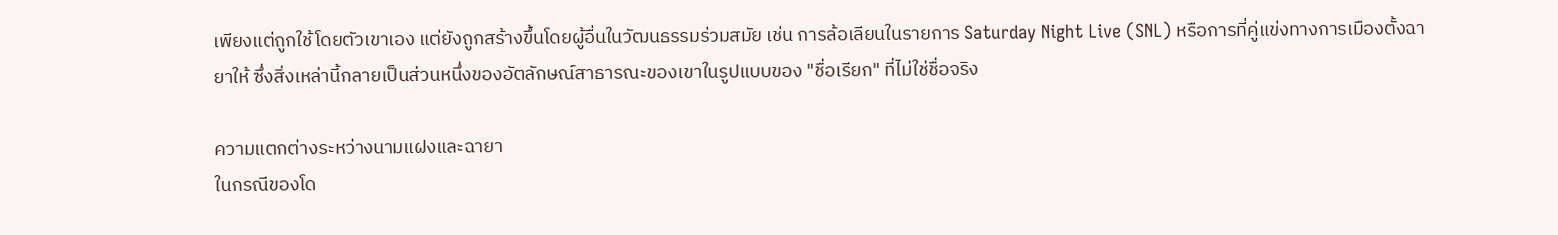เพียงแต่ถูกใช้โดยตัวเขาเอง แต่ยังถูกสร้างขึ้นโดยผู้อื่นในวัฒนธรรมร่วมสมัย เช่น การล้อเลียนในรายการ Saturday Night Live (SNL) หรือการที่คู่แข่งทางการเมืองตั้งฉายาให้ ซึ่งสิ่งเหล่านี้กลายเป็นส่วนหนึ่งของอัตลักษณ์สาธารณะของเขาในรูปแบบของ "ชื่อเรียก" ที่ไม่ใช่ชื่อจริง

ความแตกต่างระหว่างนามแฝงและฉายา
ในกรณีของโด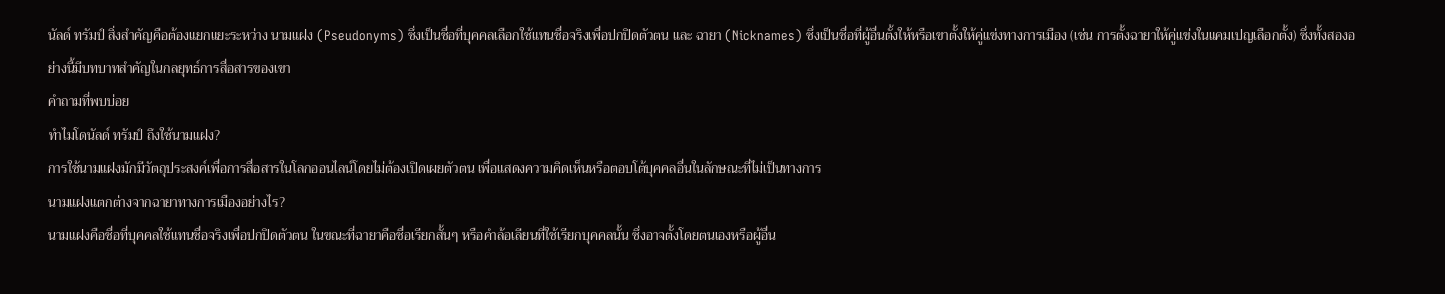นัลด์ ทรัมป์ สิ่งสำคัญคือต้องแยกแยะระหว่าง นามแฝง (Pseudonyms) ซึ่งเป็นชื่อที่บุคคลเลือกใช้แทนชื่อจริงเพื่อปกปิดตัวตน และ ฉายา (Nicknames) ซึ่งเป็นชื่อที่ผู้อื่นตั้งให้หรือเขาตั้งให้คู่แข่งทางการเมือง (เช่น การตั้งฉายาให้คู่แข่งในแคมเปญเลือกตั้ง) ซึ่งทั้งสองอย่างนี้มีบทบาทสำคัญในกลยุทธ์การสื่อสารของเขา
คำถามที่พบบ่อย
ทำไมโดนัลด์ ทรัมป์ ถึงใช้นามแฝง?
การใช้นามแฝงมักมีวัตถุประสงค์เพื่อการสื่อสารในโลกออนไลน์โดยไม่ต้องเปิดเผยตัวตน เพื่อแสดงความคิดเห็นหรือตอบโต้บุคคลอื่นในลักษณะที่ไม่เป็นทางการ
นามแฝงแตกต่างจากฉายาทางการเมืองอย่างไร?
นามแฝงคือชื่อที่บุคคลใช้แทนชื่อจริงเพื่อปกปิดตัวตน ในขณะที่ฉายาคือชื่อเรียกสั้นๆ หรือคำล้อเลียนที่ใช้เรียกบุคคลนั้น ซึ่งอาจตั้งโดยตนเองหรือผู้อื่น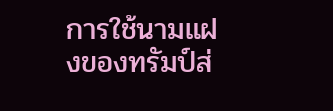การใช้นามแฝงของทรัมป์ส่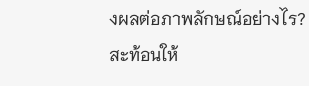งผลต่อภาพลักษณ์อย่างไร?
สะท้อนให้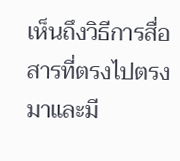เห็นถึงวิธีการสื่อสารที่ตรงไปตรงมาและมี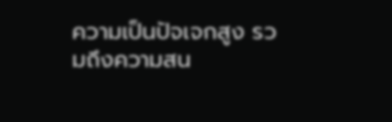ความเป็นปัจเจกสูง รวมถึงความสน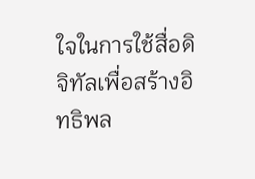ใจในการใช้สื่อดิจิทัลเพื่อสร้างอิทธิพล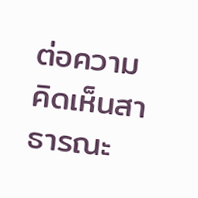ต่อความคิดเห็นสาธารณะ